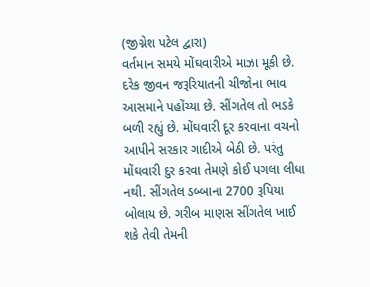(જીગ્નેશ પટેલ દ્વારા)
વર્તમાન સમયે મોંઘવારીએ માઝા મૂકી છે. દરેક જીવન જરૂરિયાતની ચીજોના ભાવ આસમાને પહોંચ્યા છે. સીંગતેલ તો ભડકે બળી રહ્યું છે. મોંઘવારી દૂર કરવાના વચનો આપીને સરકાર ગાદીએ બેઠી છે. પરંતુ મોંઘવારી દુર કરવા તેમણે કોઈ પગલા લીધા નથી. સીંગતેલ ડબ્બાના 2700 રૂપિયા બોલાય છે. ગરીબ માણસ સીંગતેલ ખાઈ શકે તેવી તેમની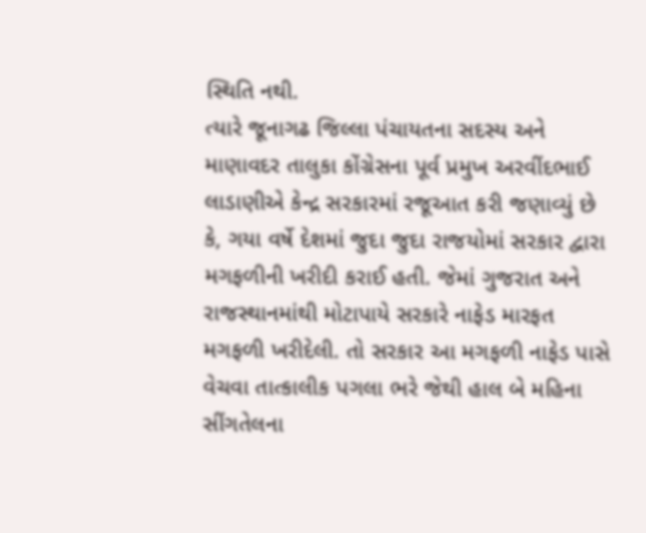સ્થિતિ નથી.
ત્યારે જૂનાગઢ જિલ્લા પંચાયતના સદસ્ય અને માણાવદર તાલુકા કોંગ્રેસના પૂર્વ પ્રમુખ અરવીંદભાઈ લાડાણીએ કેન્દ્ર સરકારમાં રજૂઆત કરી જણાવ્યું છે કે, ગયા વર્ષે દેશમાં જુદા જુદા રાજયોમાં સરકાર દ્વારા મગફળીની ખરીદી કરાઈ હતી. જેમાં ગુજરાત અને રાજસ્થાનમાંથી મોટાપાયે સરકારે નાફેડ મારફત મગફળી ખરીદેલી. તો સરકાર આ મગફળી નાફેડ પાસે વેચવા તાત્કાલીક પગલા ભરે જેથી હાલ બે મહિના સીંગતેલના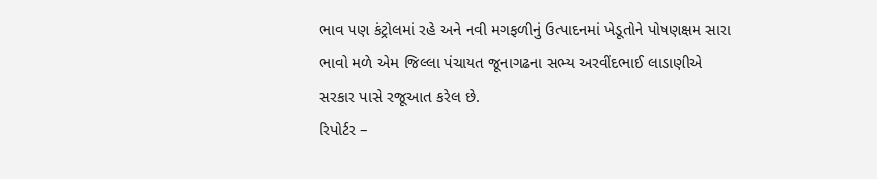ભાવ પણ કંટ્રોલમાં રહે અને નવી મગફળીનું ઉત્પાદનમાં ખેડૂતોને પોષણક્ષમ સારા ભાવો મળે એમ જિલ્લા પંચાયત જૂનાગઢના સભ્ય અરવીંદભાઈ લાડાણીએ સરકાર પાસે રજૂઆત કરેલ છે.
રિપોર્ટર –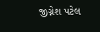જીગ્નેશ પટેલ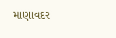માણાવદર